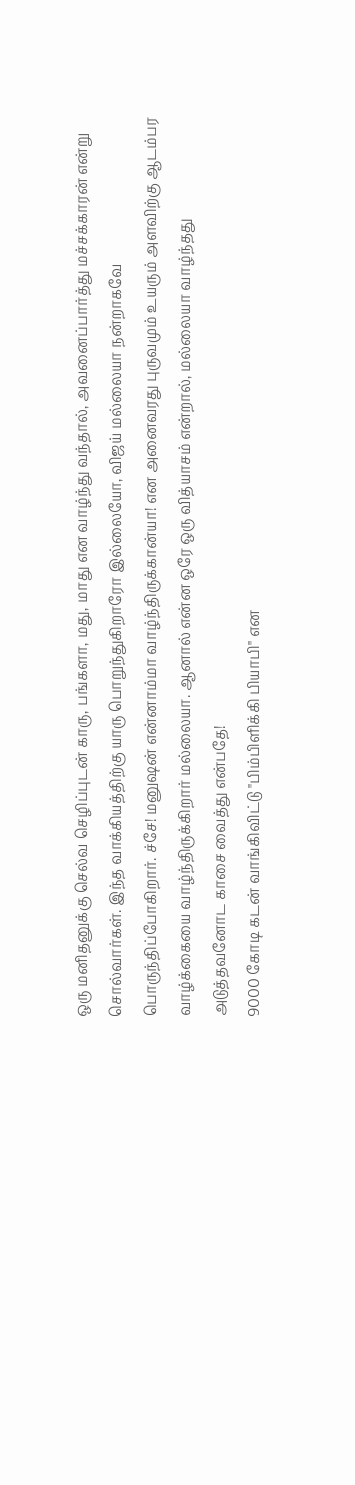ஒரு மனிதனுக்கு செல்வ செழிப்புடன் காரு, பங்களா, மது, மாது என வாழ்ந்து வந்தால், அவனைப்பார்த்து மச்சக்காரன் என்று சொல்வார்கள். இந்த வாக்கியத்திற்கு யாரு பொறுந்துகிறாரோ இல்லையோ, விஜய் மல்லையா நன்றாகவே பொருந்திப்போகிறார். ச்சே! மனுஷன் என்னாம்மா வாழ்ந்திருக்கான்யா! என அனைவரது புருவமும் உயரும் அளவிற்கு ஆடம்பர வாழ்க்கையை வாழ்ந்திருக்கிறார் மல்லையா. ஆனால் என்ன ஒரே ஒரு வித்யாசம் என்றால், மல்லையா வாழ்ந்தது அடுத்தவனோட காசை வைத்து என்பதே!
9000 கோடி கடன் வாங்கிவிட்டு "பிம்பிளிக்கி பியாபி" என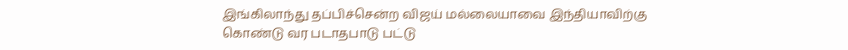இங்கிலாந்து தப்பிச்சென்ற விஜய் மல்லையாவை இந்தியாவிற்கு கொண்டு வர படாதபாடு பட்டு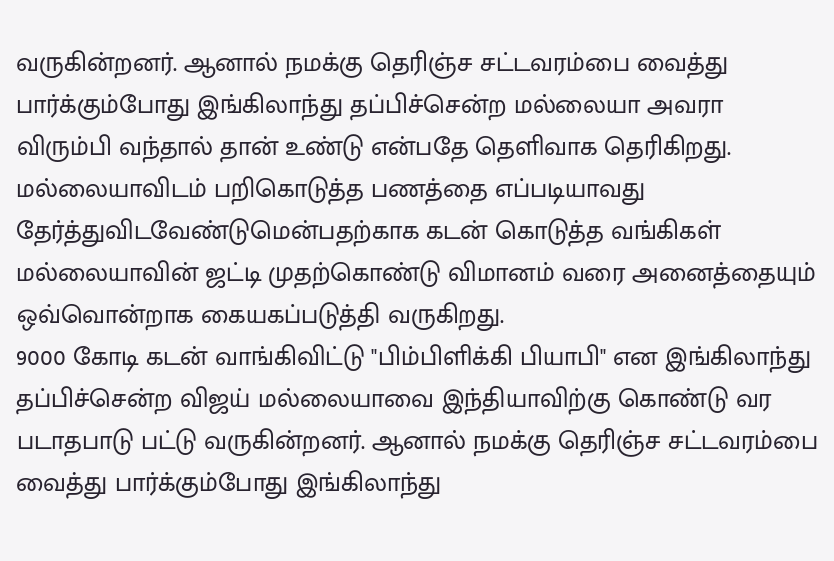வருகின்றனர். ஆனால் நமக்கு தெரிஞ்ச சட்டவரம்பை வைத்து பார்க்கும்போது இங்கிலாந்து தப்பிச்சென்ற மல்லையா அவரா விரும்பி வந்தால் தான் உண்டு என்பதே தெளிவாக தெரிகிறது. மல்லையாவிடம் பறிகொடுத்த பணத்தை எப்படியாவது தேர்த்துவிடவேண்டுமென்பதற்காக கடன் கொடுத்த வங்கிகள் மல்லையாவின் ஜட்டி முதற்கொண்டு விமானம் வரை அனைத்தையும் ஒவ்வொன்றாக கையகப்படுத்தி வருகிறது.
9000 கோடி கடன் வாங்கிவிட்டு "பிம்பிளிக்கி பியாபி" என இங்கிலாந்து தப்பிச்சென்ற விஜய் மல்லையாவை இந்தியாவிற்கு கொண்டு வர படாதபாடு பட்டு வருகின்றனர். ஆனால் நமக்கு தெரிஞ்ச சட்டவரம்பை வைத்து பார்க்கும்போது இங்கிலாந்து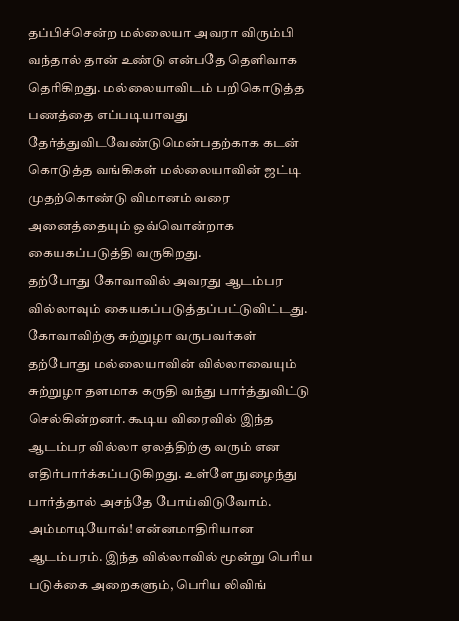தப்பிச்சென்ற மல்லையா அவரா விரும்பி வந்தால் தான் உண்டு என்பதே தெளிவாக தெரிகிறது. மல்லையாவிடம் பறிகொடுத்த பணத்தை எப்படியாவது தேர்த்துவிடவேண்டுமென்பதற்காக கடன் கொடுத்த வங்கிகள் மல்லையாவின் ஜட்டி முதற்கொண்டு விமானம் வரை அனைத்தையும் ஒவ்வொன்றாக கையகப்படுத்தி வருகிறது.
தற்போது கோவாவில் அவரது ஆடம்பர வில்லாவும் கையகப்படுத்தப்பட்டுவிட்டது. கோவாவிற்கு சுற்றுழா வருபவர்கள் தற்போது மல்லையாவின் வில்லாவையும் சுற்றுழா தளமாக கருதி வந்து பார்த்துவிட்டு செல்கின்றனர். கூடிய விரைவில் இந்த ஆடம்பர வில்லா ஏலத்திற்கு வரும் என எதிர்பார்க்கப்படுகிறது. உள்ளே நுழைந்து பார்த்தால் அசந்தே போய்விடுவோம். அம்மாடியோவ்! என்னமாதிரியான ஆடம்பரம். இந்த வில்லாவில் மூன்று பெரிய படுக்கை அறைகளும், பெரிய லிவிங்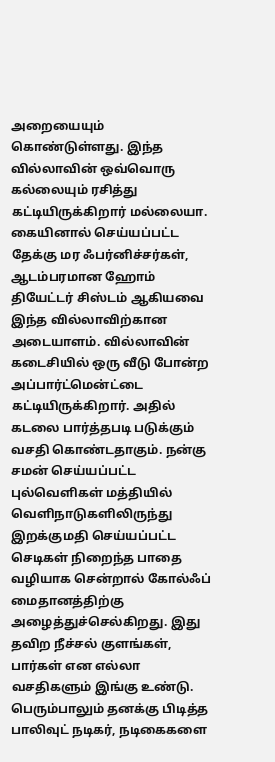அறையையும் கொண்டுள்ளது. இந்த வில்லாவின் ஒவ்வொரு கல்லையும் ரசித்து கட்டியிருக்கிறார் மல்லையா.
கையினால் செய்யப்பட்ட தேக்கு மர ஃபர்னிச்சர்கள், ஆடம்பரமான ஹோம் தியேட்டர் சிஸ்டம் ஆகியவை இந்த வில்லாவிற்கான அடையாளம். வில்லாவின் கடைசியில் ஒரு வீடு போன்ற அப்பார்ட்மென்ட்டை கட்டியிருக்கிறார். அதில் கடலை பார்த்தபடி படுக்கும் வசதி கொண்டதாகும். நன்கு சமன் செய்யப்பட்ட புல்வெளிகள் மத்தியில் வெளிநாடுகளிலிருந்து இறக்குமதி செய்யப்பட்ட செடிகள் நிறைந்த பாதை வழியாக சென்றால் கோல்ஃப் மைதானத்திற்கு அழைத்துச்செல்கிறது. இது தவிற நீச்சல் குளங்கள், பார்கள் என எல்லா வசதிகளும் இங்கு உண்டு. பெரும்பாலும் தனக்கு பிடித்த பாலிவுட் நடிகர், நடிகைகளை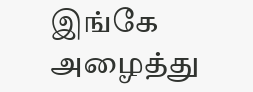இங்கே அழைத்து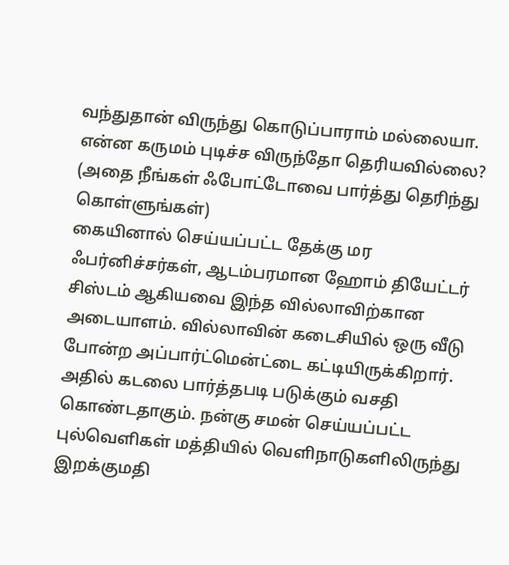வந்துதான் விருந்து கொடுப்பாராம் மல்லையா. என்ன கருமம் புடிச்ச விருந்தோ தெரியவில்லை? (அதை நீங்கள் ஃபோட்டோவை பார்த்து தெரிந்து கொள்ளுங்கள்)
கையினால் செய்யப்பட்ட தேக்கு மர ஃபர்னிச்சர்கள், ஆடம்பரமான ஹோம் தியேட்டர் சிஸ்டம் ஆகியவை இந்த வில்லாவிற்கான அடையாளம். வில்லாவின் கடைசியில் ஒரு வீடு போன்ற அப்பார்ட்மென்ட்டை கட்டியிருக்கிறார். அதில் கடலை பார்த்தபடி படுக்கும் வசதி கொண்டதாகும். நன்கு சமன் செய்யப்பட்ட புல்வெளிகள் மத்தியில் வெளிநாடுகளிலிருந்து இறக்குமதி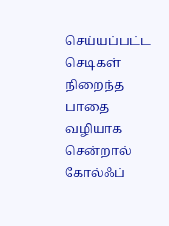செய்யப்பட்ட செடிகள் நிறைந்த பாதை வழியாக சென்றால் கோல்ஃப்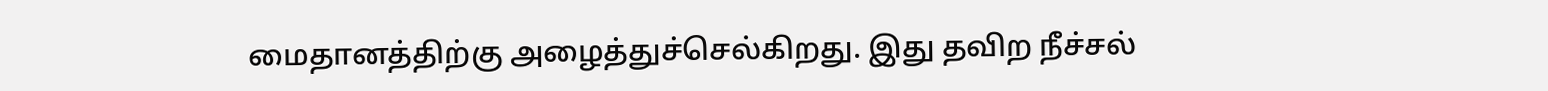மைதானத்திற்கு அழைத்துச்செல்கிறது. இது தவிற நீச்சல்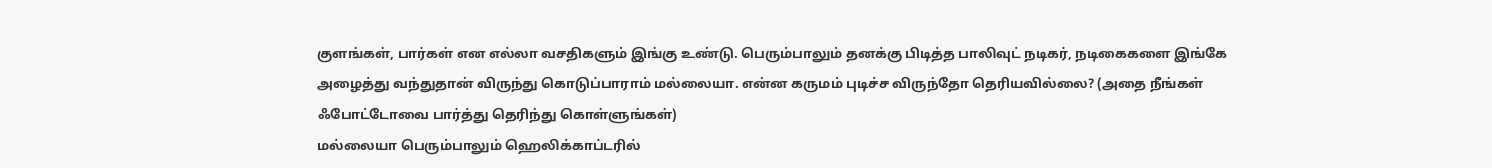குளங்கள், பார்கள் என எல்லா வசதிகளும் இங்கு உண்டு. பெரும்பாலும் தனக்கு பிடித்த பாலிவுட் நடிகர், நடிகைகளை இங்கே அழைத்து வந்துதான் விருந்து கொடுப்பாராம் மல்லையா. என்ன கருமம் புடிச்ச விருந்தோ தெரியவில்லை? (அதை நீங்கள் ஃபோட்டோவை பார்த்து தெரிந்து கொள்ளுங்கள்)
மல்லையா பெரும்பாலும் ஹெலிக்காப்டரில்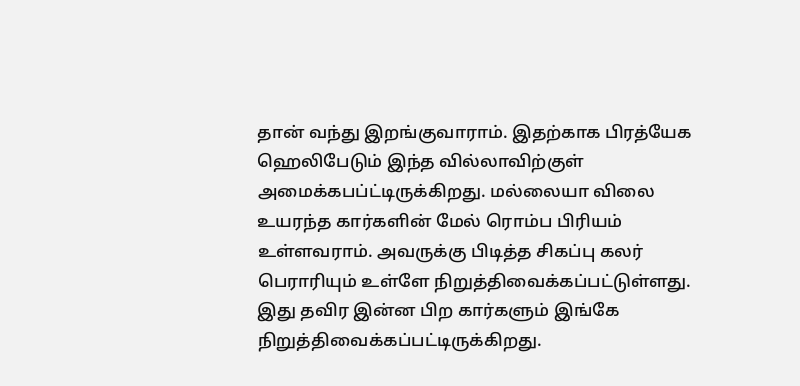தான் வந்து இறங்குவாராம். இதற்காக பிரத்யேக ஹெலிபேடும் இந்த வில்லாவிற்குள் அமைக்கபப்ட்டிருக்கிறது. மல்லையா விலை உயரந்த கார்களின் மேல் ரொம்ப பிரியம் உள்ளவராம். அவருக்கு பிடித்த சிகப்பு கலர் பெராரியும் உள்ளே நிறுத்திவைக்கப்பட்டுள்ளது. இது தவிர இன்ன பிற கார்களும் இங்கே நிறுத்திவைக்கப்பட்டிருக்கிறது.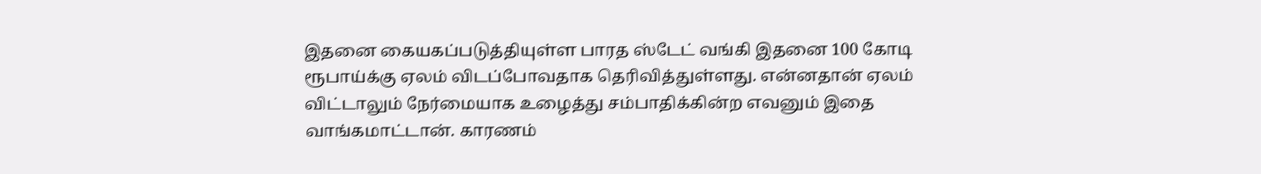இதனை கையகப்படுத்தியுள்ள பாரத ஸ்டேட் வங்கி இதனை 100 கோடி ரூபாய்க்கு ஏலம் விடப்போவதாக தெரிவித்துள்ளது. என்னதான் ஏலம் விட்டாலும் நேர்மையாக உழைத்து சம்பாதிக்கின்ற எவனும் இதை வாங்கமாட்டான். காரணம்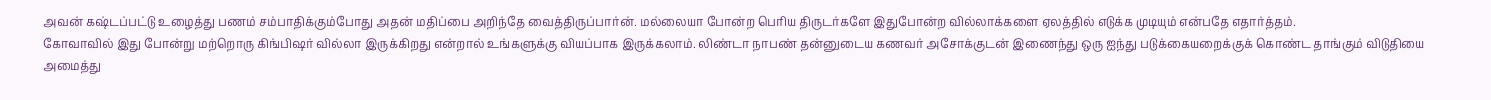அவன் கஷ்டப்பட்டு உழைத்து பணம் சம்பாதிக்கும்போது அதன் மதிப்பை அறிந்தே வைத்திருப்பார்ன். மல்லையா போன்ற பெரிய திருடர்களே இதுபோன்ற வில்லாக்களை ஏலத்தில் எடுக்க முடியும் என்பதே எதார்த்தம்.
கோவாவில் இது போன்று மற்றொரு கிங்பிஷர் வில்லா இருக்கிறது என்றால் உங்களுக்கு வியப்பாக இருக்கலாம். லிண்டா நாபண் தன்னுடைய கணவர் அசோக்குடன் இணைந்து ஒரு ஐந்து படுக்கையறைக்குக் கொண்ட தாங்கும் விடுதியை அமைத்து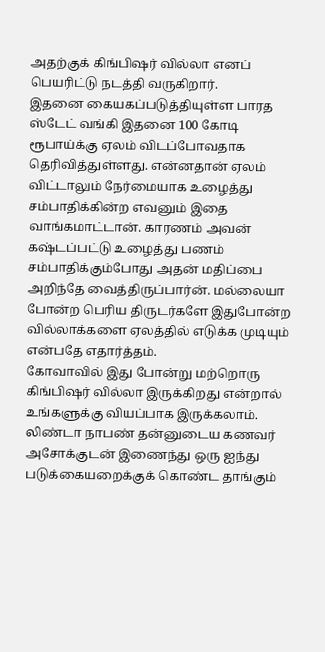அதற்குக் கிங்பிஷர் வில்லா எனப் பெயரிட்டு நடத்தி வருகிறார்.
இதனை கையகப்படுத்தியுள்ள பாரத ஸ்டேட் வங்கி இதனை 100 கோடி ரூபாய்க்கு ஏலம் விடப்போவதாக தெரிவித்துள்ளது. என்னதான் ஏலம் விட்டாலும் நேர்மையாக உழைத்து சம்பாதிக்கின்ற எவனும் இதை வாங்கமாட்டான். காரணம் அவன் கஷ்டப்பட்டு உழைத்து பணம் சம்பாதிக்கும்போது அதன் மதிப்பை அறிந்தே வைத்திருப்பார்ன். மல்லையா போன்ற பெரிய திருடர்களே இதுபோன்ற வில்லாக்களை ஏலத்தில் எடுக்க முடியும் என்பதே எதார்த்தம்.
கோவாவில் இது போன்று மற்றொரு கிங்பிஷர் வில்லா இருக்கிறது என்றால் உங்களுக்கு வியப்பாக இருக்கலாம். லிண்டா நாபண் தன்னுடைய கணவர் அசோக்குடன் இணைந்து ஒரு ஐந்து படுக்கையறைக்குக் கொண்ட தாங்கும்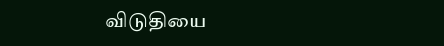விடுதியை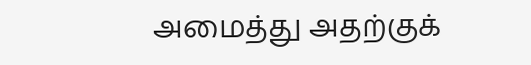அமைத்து அதற்குக்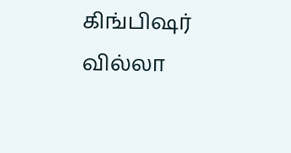கிங்பிஷர் வில்லா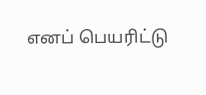எனப் பெயரிட்டு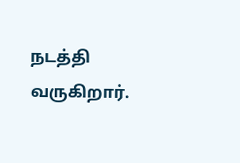நடத்தி வருகிறார்.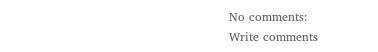No comments:
Write comments